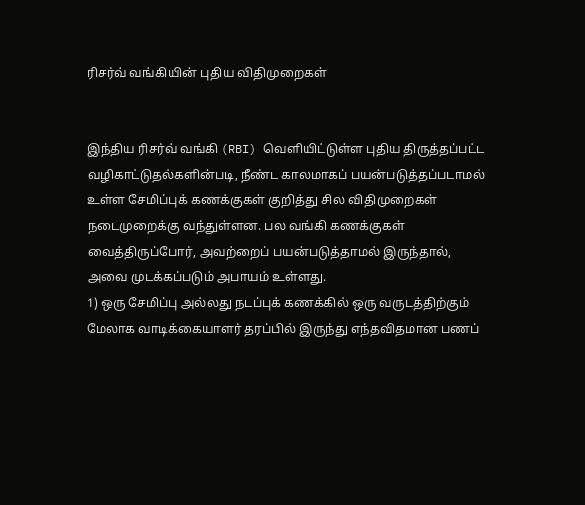ரிசர்வ் வங்கியின் புதிய விதிமுறைகள்


இந்திய ரிசர்வ் வங்கி (RBI) வெளியிட்டுள்ள புதிய திருத்தப்பட்ட வழிகாட்டுதல்களின்படி, நீண்ட காலமாகப் பயன்படுத்தப்படாமல் உள்ள சேமிப்புக் கணக்குகள் குறித்து சில விதிமுறைகள் நடைமுறைக்கு வந்துள்ளன. பல வங்கி கணக்குகள் வைத்திருப்போர், அவற்றைப் பயன்படுத்தாமல் இருந்தால், அவை முடக்கப்படும் அபாயம் உள்ளது.
1) ஒரு சேமிப்பு அல்லது நடப்புக் கணக்கில் ஒரு வருடத்திற்கும் மேலாக வாடிக்கையாளர் தரப்பில் இருந்து எந்தவிதமான பணப்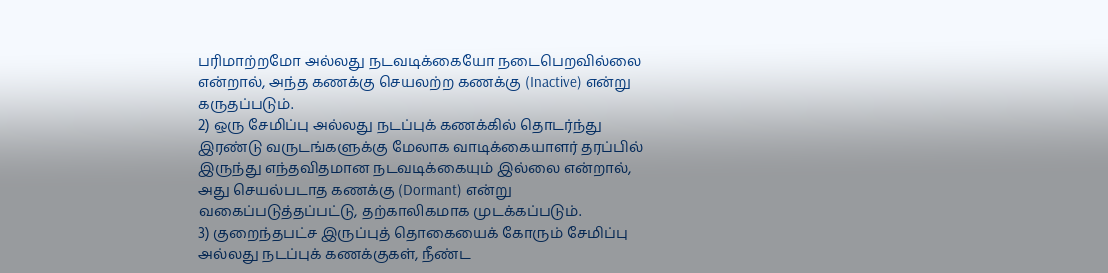பரிமாற்றமோ அல்லது நடவடிக்கையோ நடைபெறவில்லை என்றால், அந்த கணக்கு செயலற்ற கணக்கு (Inactive) என்று கருதப்படும்.
2) ஒரு சேமிப்பு அல்லது நடப்புக் கணக்கில் தொடர்ந்து இரண்டு வருடங்களுக்கு மேலாக வாடிக்கையாளர் தரப்பில் இருந்து எந்தவிதமான நடவடிக்கையும் இல்லை என்றால், அது செயல்படாத கணக்கு (Dormant) என்று வகைப்படுத்தப்பட்டு, தற்காலிகமாக முடக்கப்படும்.
3) குறைந்தபட்ச இருப்புத் தொகையைக் கோரும் சேமிப்பு அல்லது நடப்புக் கணக்குகள், நீண்ட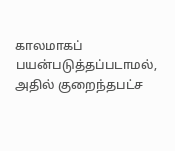காலமாகப் பயன்படுத்தப்படாமல், அதில் குறைந்தபட்ச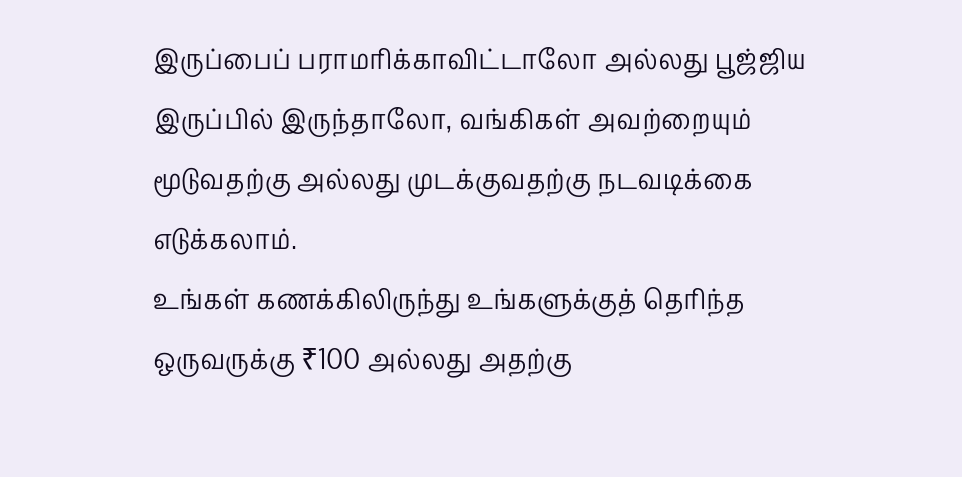இருப்பைப் பராமரிக்காவிட்டாலோ அல்லது பூஜ்ஜிய இருப்பில் இருந்தாலோ, வங்கிகள் அவற்றையும் மூடுவதற்கு அல்லது முடக்குவதற்கு நடவடிக்கை எடுக்கலாம்.
உங்கள் கணக்கிலிருந்து உங்களுக்குத் தெரிந்த ஒருவருக்கு ₹100 அல்லது அதற்கு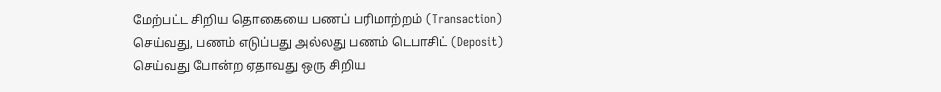மேற்பட்ட சிறிய தொகையை பணப் பரிமாற்றம் (Transaction) செய்வது, பணம் எடுப்பது அல்லது பணம் டெபாசிட் (Deposit) செய்வது போன்ற ஏதாவது ஒரு சிறிய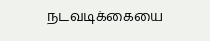நடவடிக்கையை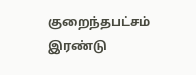குறைந்தபட்சம் இரண்டு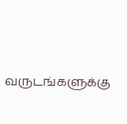வருடங்களுக்கு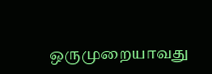ஒருமுறையாவது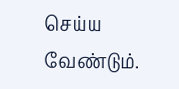செய்ய வேண்டும்.